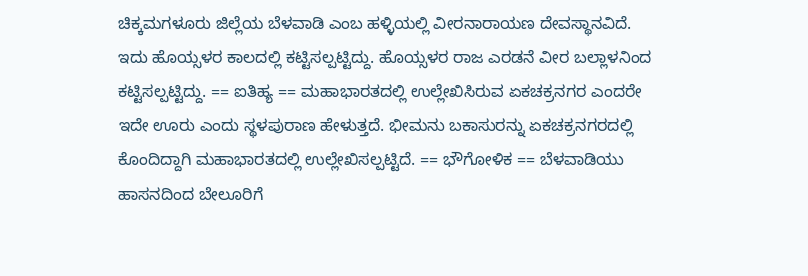ಚಿಕ್ಕಮಗಳೂರು ಜಿಲ್ಲೆಯ ಬೆಳವಾಡಿ ಎಂಬ ಹಳ್ಳಿಯಲ್ಲಿ ವೀರನಾರಾಯಣ ದೇವಸ್ಥಾನವಿದೆ. ಇದು ಹೊಯ್ಸಳರ ಕಾಲದಲ್ಲಿ ಕಟ್ಟಿಸಲ್ಪಟ್ಟಿದ್ದು. ಹೊಯ್ಸಳರ ರಾಜ ಎರಡನೆ ವೀರ ಬಲ್ಲಾಳನಿಂದ ಕಟ್ಟಿಸಲ್ಪಟ್ಟಿದ್ದು. == ಐತಿಹ್ಯ == ಮಹಾಭಾರತದಲ್ಲಿ ಉಲ್ಲೇಖಿಸಿರುವ ಏಕಚಕ್ರನಗರ ಎಂದರೇ ಇದೇ ಊರು ಎಂದು ಸ್ಥಳಪುರಾಣ ಹೇಳುತ್ತದೆ. ಭೀಮನು ಬಕಾಸುರನ್ನು ಏಕಚಕ್ರನಗರದಲ್ಲಿ ಕೊಂದಿದ್ದಾಗಿ ಮಹಾಭಾರತದಲ್ಲಿ ಉಲ್ಲೇಖಿಸಲ್ಪಟ್ಟಿದೆ. == ಭೌಗೋಳಿಕ == ಬೆಳವಾಡಿಯು ಹಾಸನದಿಂದ ಬೇಲೂರಿಗೆ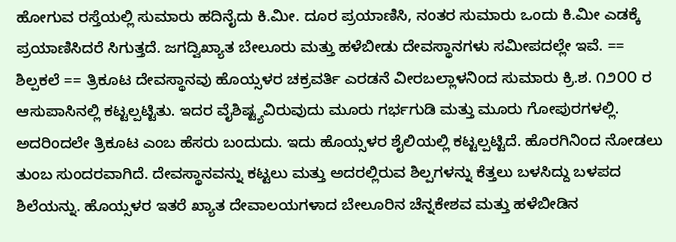ಹೋಗುವ ರಸ್ತೆಯಲ್ಲಿ ಸುಮಾರು ಹದಿನೈದು ಕಿ.ಮೀ. ದೂರ ಪ್ರಯಾಣಿಸಿ, ನಂತರ ಸುಮಾರು ಒಂದು ಕಿ.ಮೀ ಎಡಕ್ಕೆ ಪ್ರಯಾಣಿಸಿದರೆ ಸಿಗುತ್ತದೆ. ಜಗದ್ವಿಖ್ಯಾತ ಬೇಲೂರು ಮತ್ತು ಹಳೆಬೀಡು ದೇವಸ್ಥಾನಗಳು ಸಮೀಪದಲ್ಲೇ ಇವೆ. == ಶಿಲ್ಪಕಲೆ == ತ್ರಿಕೂಟ ದೇವಸ್ಥಾನವು ಹೊಯ್ಸಳರ ಚಕ್ರವರ್ತಿ ಎರಡನೆ ವೀರಬಲ್ಲಾಳನಿಂದ ಸುಮಾರು ಕ್ರಿ.ಶ. ೧೨೦೦ ರ ಆಸುಪಾಸಿನಲ್ಲಿ ಕಟ್ಟಲ್ಪಟ್ಟಿತು. ಇದರ ವೈಶಿಷ್ಟ್ಯವಿರುವುದು ಮೂರು ಗರ್ಭಗುಡಿ ಮತ್ತು ಮೂರು ಗೋಪುರಗಳಲ್ಲಿ. ಅದರಿಂದಲೇ ತ್ರಿಕೂಟ ಎಂಬ ಹೆಸರು ಬಂದುದು. ಇದು ಹೊಯ್ಸಳರ ಶೈಲಿಯಲ್ಲಿ ಕಟ್ಟಲ್ಪಟ್ಟಿದೆ. ಹೊರಗಿನಿಂದ ನೋಡಲು ತುಂಬ ಸುಂದರವಾಗಿದೆ. ದೇವಸ್ಥಾನವನ್ನು ಕಟ್ಟಲು ಮತ್ತು ಅದರಲ್ಲಿರುವ ಶಿಲ್ಪಗಳನ್ನು ಕೆತ್ತಲು ಬಳಸಿದ್ದು ಬಳಪದ ಶಿಲೆಯನ್ನು. ಹೊಯ್ಸಳರ ಇತರೆ ಖ್ಯಾತ ದೇವಾಲಯಗಳಾದ ಬೇಲೂರಿನ ಚೆನ್ನಕೇಶವ ಮತ್ತು ಹಳೆಬೀಡಿನ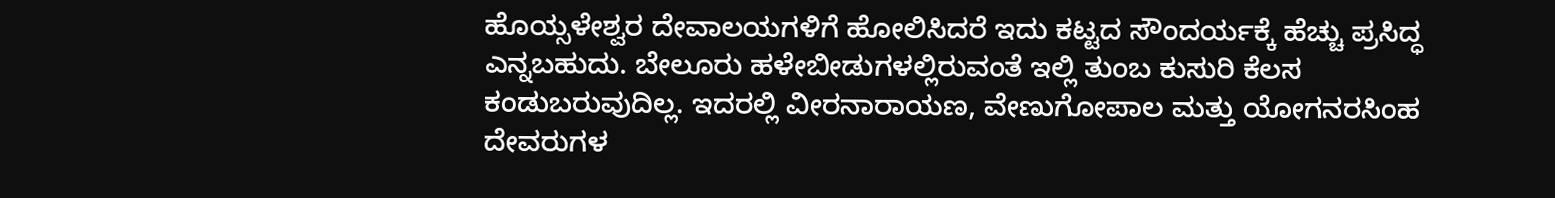ಹೊಯ್ಸಳೇಶ್ವರ ದೇವಾಲಯಗಳಿಗೆ ಹೋಲಿಸಿದರೆ ಇದು ಕಟ್ಟದ ಸೌಂದರ್ಯಕ್ಕೆ ಹೆಚ್ಚು ಪ್ರಸಿದ್ಧ ಎನ್ನಬಹುದು. ಬೇಲೂರು ಹಳೇಬೀಡುಗಳಲ್ಲಿರುವಂತೆ ಇಲ್ಲಿ ತುಂಬ ಕುಸುರಿ ಕೆಲಸ ಕಂಡುಬರುವುದಿಲ್ಲ. ಇದರಲ್ಲಿ ವೀರನಾರಾಯಣ, ವೇಣುಗೋಪಾಲ ಮತ್ತು ಯೋಗನರಸಿಂಹ ದೇವರುಗಳ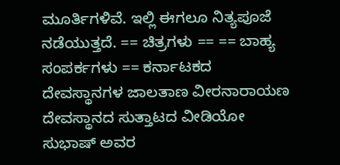ಮೂರ್ತಿಗಳಿವೆ. ಇಲ್ಲಿ ಈಗಲೂ ನಿತ್ಯಪೂಜೆ ನಡೆಯುತ್ತದೆ. == ಚಿತ್ರಗಳು == == ಬಾಹ್ಯ ಸಂಪರ್ಕಗಳು == ಕರ್ನಾಟಕದ ದೇವಸ್ಥಾನಗಳ ಜಾಲತಾಣ ವೀರನಾರಾಯಣ ದೇವಸ್ಥಾನದ ಸುತ್ತಾಟದ ವೀಡಿಯೋ ಸುಭಾಷ್ ಅವರ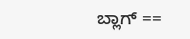ಬ್ಲಾಗ್ ==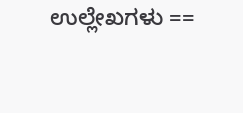ಉಲ್ಲೇಖಗಳು ==